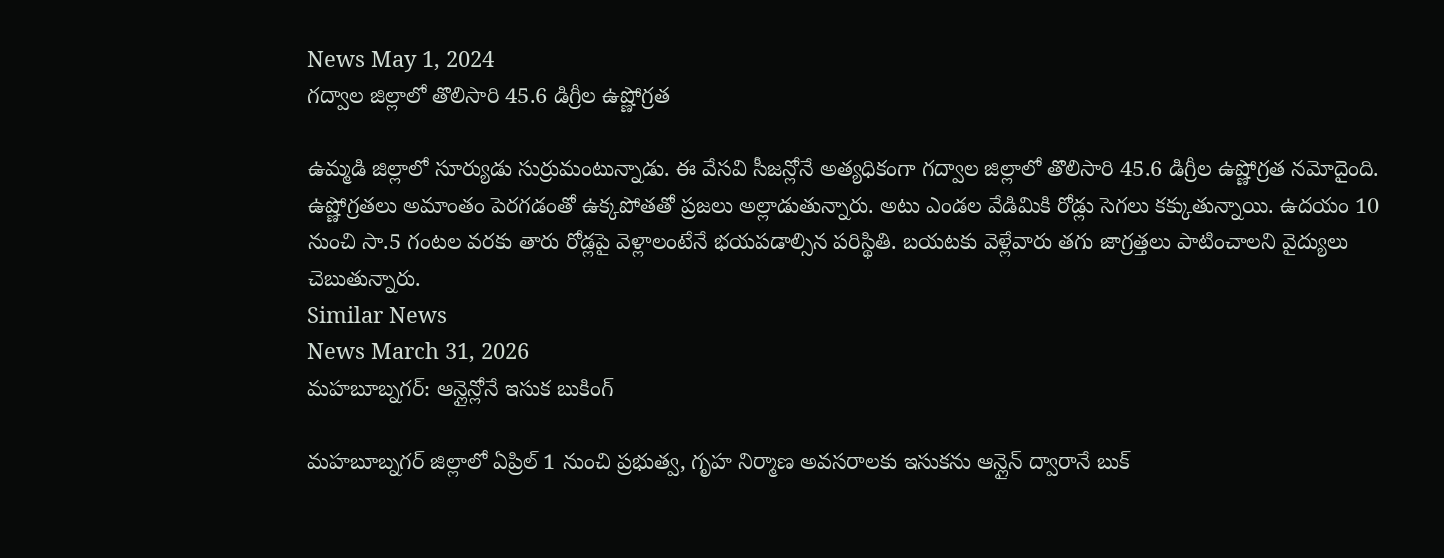News May 1, 2024
గద్వాల జిల్లాలో తొలిసారి 45.6 డిగ్రీల ఉష్ణోగ్రత

ఉమ్మడి జిల్లాలో సూర్యుడు సుర్రుమంటున్నాడు. ఈ వేసవి సీజన్లోనే అత్యధికంగా గద్వాల జిల్లాలో తొలిసారి 45.6 డిగ్రీల ఉష్ణోగ్రత నమోదైంది. ఉష్ణోగ్రతలు అమాంతం పెరగడంతో ఉక్కపోతతో ప్రజలు అల్లాడుతున్నారు. అటు ఎండల వేడిమికి రోడ్లు సెగలు కక్కుతున్నాయి. ఉదయం 10 నుంచి సా.5 గంటల వరకు తారు రోడ్లపై వెళ్లాలంటేనే భయపడాల్సిన పరిస్థితి. బయటకు వెళ్లేవారు తగు జాగ్రత్తలు పాటించాలని వైద్యులు చెబుతున్నారు.
Similar News
News March 31, 2026
మహబూబ్నగర్: ఆన్లైన్లోనే ఇసుక బుకింగ్

మహబూబ్నగర్ జిల్లాలో ఏప్రిల్ 1 నుంచి ప్రభుత్వ, గృహ నిర్మాణ అవసరాలకు ఇసుకను ఆన్లైన్ ద్వారానే బుక్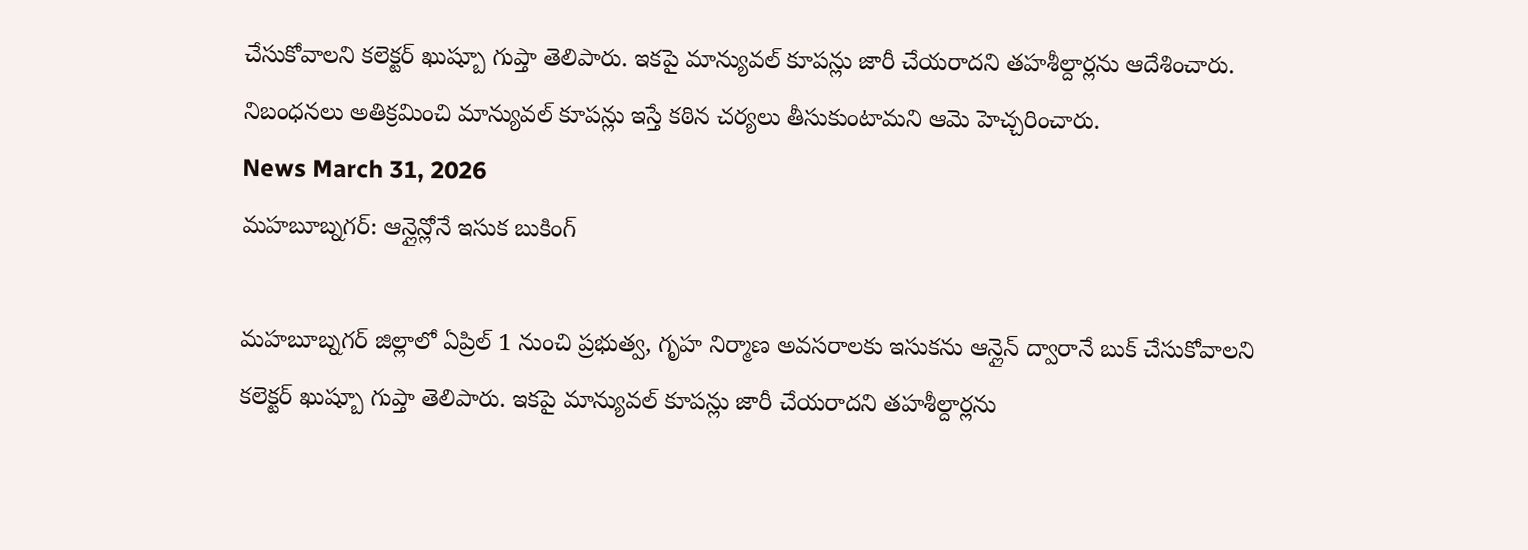చేసుకోవాలని కలెక్టర్ ఖుష్బూ గుప్తా తెలిపారు. ఇకపై మాన్యువల్ కూపన్లు జారీ చేయరాదని తహశీల్దార్లను ఆదేశించారు. నిబంధనలు అతిక్రమించి మాన్యువల్ కూపన్లు ఇస్తే కఠిన చర్యలు తీసుకుంటామని ఆమె హెచ్చరించారు.
News March 31, 2026
మహబూబ్నగర్: ఆన్లైన్లోనే ఇసుక బుకింగ్

మహబూబ్నగర్ జిల్లాలో ఏప్రిల్ 1 నుంచి ప్రభుత్వ, గృహ నిర్మాణ అవసరాలకు ఇసుకను ఆన్లైన్ ద్వారానే బుక్ చేసుకోవాలని కలెక్టర్ ఖుష్బూ గుప్తా తెలిపారు. ఇకపై మాన్యువల్ కూపన్లు జారీ చేయరాదని తహశీల్దార్లను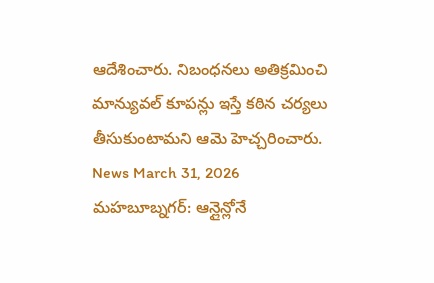ఆదేశించారు. నిబంధనలు అతిక్రమించి మాన్యువల్ కూపన్లు ఇస్తే కఠిన చర్యలు తీసుకుంటామని ఆమె హెచ్చరించారు.
News March 31, 2026
మహబూబ్నగర్: ఆన్లైన్లోనే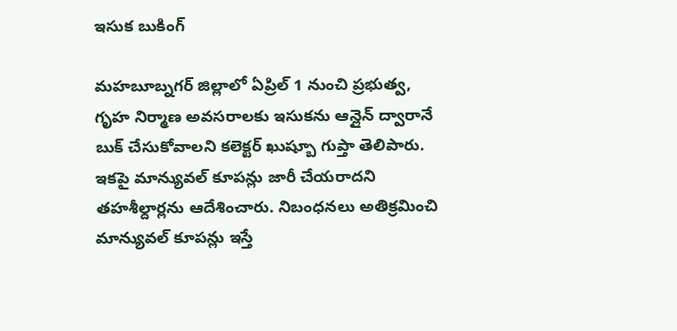ఇసుక బుకింగ్

మహబూబ్నగర్ జిల్లాలో ఏప్రిల్ 1 నుంచి ప్రభుత్వ, గృహ నిర్మాణ అవసరాలకు ఇసుకను ఆన్లైన్ ద్వారానే బుక్ చేసుకోవాలని కలెక్టర్ ఖుష్బూ గుప్తా తెలిపారు. ఇకపై మాన్యువల్ కూపన్లు జారీ చేయరాదని తహశీల్దార్లను ఆదేశించారు. నిబంధనలు అతిక్రమించి మాన్యువల్ కూపన్లు ఇస్తే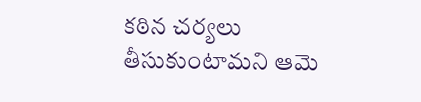కఠిన చర్యలు తీసుకుంటామని ఆమె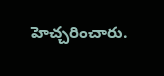హెచ్చరించారు.